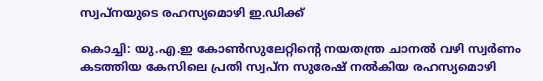സ്വപ്നയുടെ രഹസ്യമൊഴി ഇ.ഡിക്ക്

കൊച്ചി: യു.എ.ഇ കോൺസുലേറ്റിന്‍റെ നയതന്ത്ര ചാനൽ വഴി സ്വർണം കടത്തിയ കേസിലെ പ്രതി സ്വപ്ന സുരേഷ് നൽകിയ രഹസ്യമൊഴി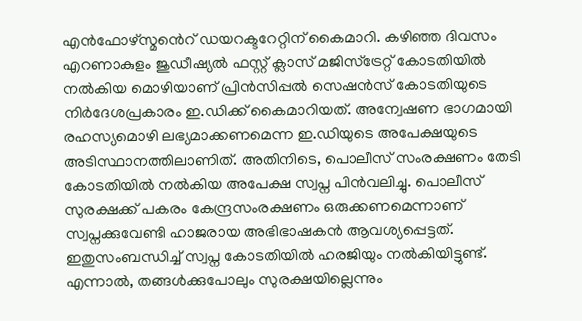എൻഫോഴ്സ്മൻെറ് ഡയറക്ടറേറ്റിന് കൈമാറി. കഴിഞ്ഞ ദിവസം എറണാകുളം ജുഡീഷ്യൽ ഫസ്റ്റ് ക്ലാസ് മജിസ്ട്രേറ്റ് കോടതിയിൽ നൽകിയ മൊഴിയാണ് പ്രിൻസിപ്പൽ സെഷൻസ് കോടതിയുടെ നിർദേശപ്രകാരം ഇ.ഡിക്ക് കൈമാറിയത്. അന്വേഷണ ഭാഗമായി രഹസ്യമൊഴി ലഭ്യമാക്കണമെന്ന ഇ.ഡിയുടെ അപേക്ഷയുടെ അടിസ്ഥാനത്തിലാണിത്. അതിനിടെ, പൊലീസ് സംരക്ഷണം തേടി കോടതിയിൽ നൽകിയ അപേക്ഷ സ്വപ്ന പിൻവലിച്ചു. പൊലീസ് സുരക്ഷക്ക് പകരം കേന്ദ്രസംരക്ഷണം ഒരുക്കണമെന്നാണ് സ്വപ്നക്കുവേണ്ടി ഹാജരായ അഭിഭാഷകൻ ആവശ്യപ്പെട്ടത്. ഇതുസംബന്ധിച്ച് സ്വപ്ന കോടതിയിൽ ഹരജിയും നൽകിയിട്ടുണ്ട്. എന്നാൽ, തങ്ങൾക്കുപോലും സുരക്ഷയില്ലെന്നും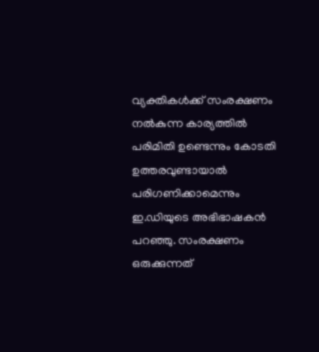വ്യക്തികൾക്ക് സംരക്ഷണം നൽകുന്ന കാര്യത്തിൽ പരിമിതി ഉണ്ടെന്നും കോടതി ഉത്തരവുണ്ടായാൽ പരിഗണിക്കാമെന്നും ഇ.ഡിയുടെ അഭിഭാഷകൻ പറഞ്ഞു. സംരക്ഷണം ഒരുക്കുന്നത്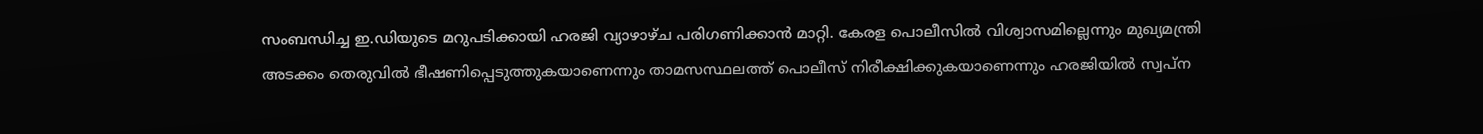സംബന്ധിച്ച ഇ.ഡിയുടെ മറുപടിക്കായി ഹരജി വ്യാഴാഴ്ച പരിഗണിക്കാൻ മാറ്റി. കേരള പൊലീസിൽ വിശ്വാസമില്ലെന്നും മുഖ്യമന്ത്രി അടക്കം തെരുവിൽ ഭീഷണിപ്പെടുത്തുകയാണെന്നും താമസസ്ഥലത്ത് പൊലീസ് നിരീക്ഷിക്കുകയാണെന്നും ഹരജിയിൽ സ്വപ്ന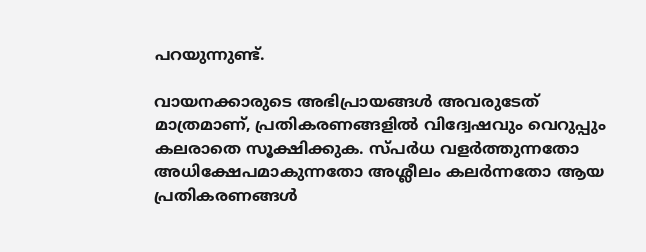പറയുന്നുണ്ട്.

വായനക്കാരുടെ അഭിപ്രായങ്ങള്‍ അവരുടേത് മാത്രമാണ്, പ്രതികരണങ്ങളിൽ വിദ്വേഷവും വെറുപ്പും കലരാതെ സൂക്ഷിക്കുക. സ്പർധ വളർത്തുന്നതോ അധിക്ഷേപമാകുന്നതോ അശ്ലീലം കലർന്നതോ ആയ പ്രതികരണങ്ങൾ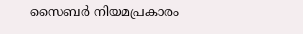സൈബർ നിയമപ്രകാരം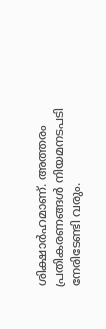ശിക്ഷാർഹമാണ്. അത്തരം പ്രതികരണങ്ങൾ നിയമനടപടി നേരിടേണ്ടി വരും.